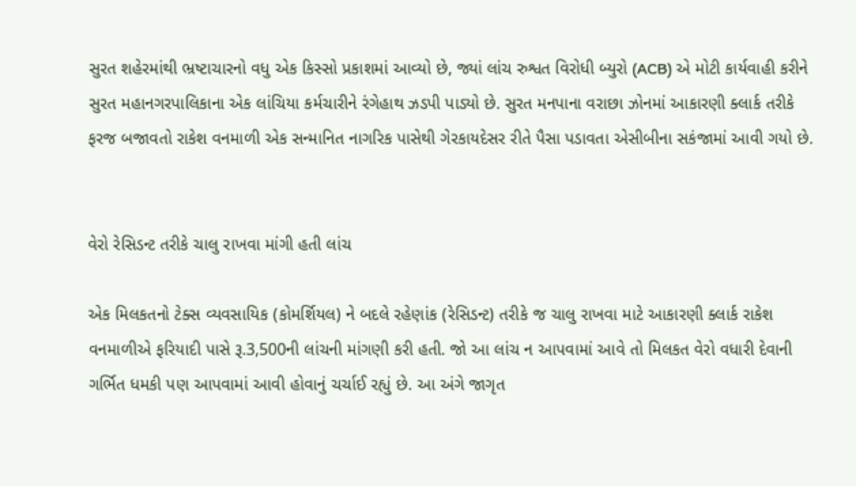સુરત શહેરમાંથી ભ્રષ્ટાચારનો વધુ એક કિસ્સો પ્રકાશમાં આવ્યો છે, જ્યાં લાંચ રુશ્વત વિરોધી બ્યુરો (ACB) એ મોટી કાર્યવાહી કરીને સુરત મહાનગરપાલિકાના એક લાંચિયા કર્મચારીને રંગેહાથ ઝડપી પાડ્યો છે. સુરત મનપાના વરાછા ઝોનમાં આકારણી ક્લાર્ક તરીકે ફરજ બજાવતો રાકેશ વનમાળી એક સન્માનિત નાગરિક પાસેથી ગેરકાયદેસર રીતે પૈસા પડાવતા એસીબીના સકંજામાં આવી ગયો છે.


વેરો રેસિડન્ટ તરીકે ચાલુ રાખવા માંગી હતી લાંચ

એક મિલકતનો ટેક્સ વ્યવસાયિક (કોમર્શિયલ) ને બદલે રહેણાંક (રેસિડન્ટ) તરીકે જ ચાલુ રાખવા માટે આકારણી ક્લાર્ક રાકેશ વનમાળીએ ફરિયાદી પાસે રૂ.3,500ની લાંચની માંગણી કરી હતી. જો આ લાંચ ન આપવામાં આવે તો મિલકત વેરો વધારી દેવાની ગર્ભિત ધમકી પણ આપવામાં આવી હોવાનું ચર્ચાઈ રહ્યું છે. આ અંગે જાગૃત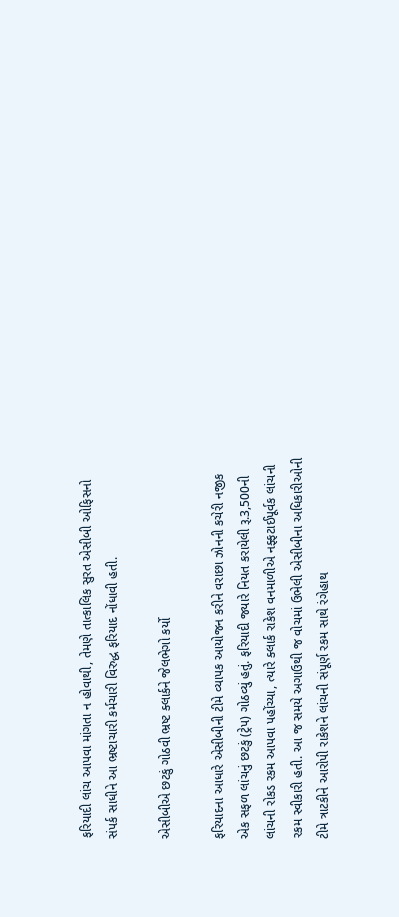ફરિયાદી લાંચ આપવા માંગતા ન હોવાથી, તેમણે તાત્કાલિક સુરત એસીબી ઓફિસનો સંપર્ક સાધીને આ ભ્રષ્ટાચારી કર્મચારી વિરુદ્ધ ફરિયાદ નોંધાવી હતી.

એસીબીએ છટકું ગોઠવી ભ્રષ્ટ ક્લાર્કને જેલભેગો કર્યો

ફરિયાદના આધારે એસીબીની ટીમે વ્યાપક આયોજન કરીને વરાછા ઝોનની કચેરી નજીક એક સફળ લાંચનું છટકું (ટ્રેપ) ગોઠવ્યું હતું. ફરિયાદી જ્યારે નિયત કરાયેલી રૂ.3,500ની લાંચની રોકડ રકમ આપવા પહોંચ્યા, ત્યારે ક્લાર્ક રાકેશ વનમાળીએ નફ્ફટાઈપૂર્વક લાંચની રકમ સ્વીકારી હતી. આ જ સમયે અગાઉથી જ વોચમાં ઉભેલી એસીબીના અધિકારીઓની ટીમે ત્રાટકીને આરોપી રાકેશને લાંચની સંપૂર્ણ રકમ સાથે રંગેહાથ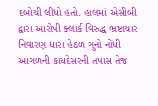દબોચી લીધો હતો. હાલમાં એસીબી દ્વારા આરોપી ક્લાર્ક વિરુદ્ધ ભ્રષ્ટાચાર નિવારણ ધારા હેઠળ ગુનો નોંધી આગળની કાયદેસરની તપાસ તેજ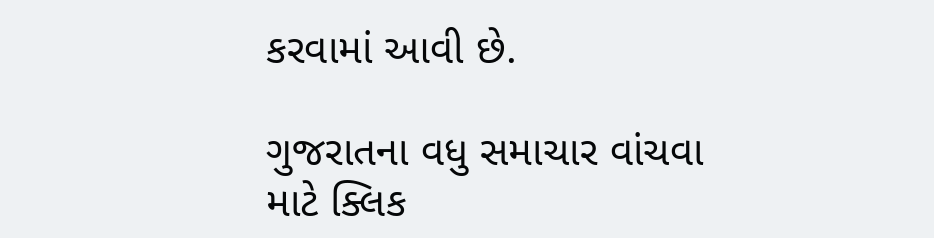કરવામાં આવી છે.

ગુજરાતના વધુ સમાચાર વાંચવા માટે ક્લિક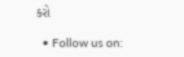કરો

  • Follow us on: